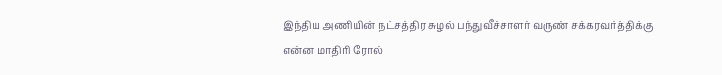இந்திய அணியின் நட்சத்திர சுழல் பந்துவீச்சாளர் வருண் சக்கரவர்த்திக்கு என்ன மாதிரி ரோல்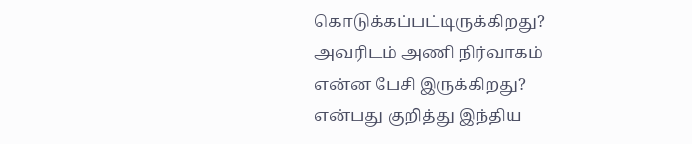கொடுக்கப்பட்டிருக்கிறது? அவரிடம் அணி நிர்வாகம் என்ன பேசி இருக்கிறது? என்பது குறித்து இந்திய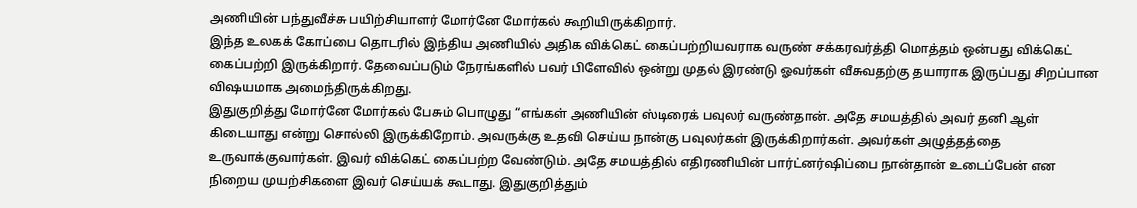அணியின் பந்துவீச்சு பயிற்சியாளர் மோர்னே மோர்கல் கூறியிருக்கிறார்.
இந்த உலகக் கோப்பை தொடரில் இந்திய அணியில் அதிக விக்கெட் கைப்பற்றியவராக வருண் சக்கரவர்த்தி மொத்தம் ஒன்பது விக்கெட் கைப்பற்றி இருக்கிறார். தேவைப்படும் நேரங்களில் பவர் பிளேவில் ஒன்று முதல் இரண்டு ஓவர்கள் வீசுவதற்கு தயாராக இருப்பது சிறப்பான விஷயமாக அமைந்திருக்கிறது.
இதுகுறித்து மோர்னே மோர்கல் பேசும் பொழுது “எங்கள் அணியின் ஸ்டிரைக் பவுலர் வருண்தான். அதே சமயத்தில் அவர் தனி ஆள் கிடையாது என்று சொல்லி இருக்கிறோம். அவருக்கு உதவி செய்ய நான்கு பவுலர்கள் இருக்கிறார்கள். அவர்கள் அழுத்தத்தை உருவாக்குவார்கள். இவர் விக்கெட் கைப்பற்ற வேண்டும். அதே சமயத்தில் எதிரணியின் பார்ட்னர்ஷிப்பை நான்தான் உடைப்பேன் என நிறைய முயற்சிகளை இவர் செய்யக் கூடாது. இதுகுறித்தும்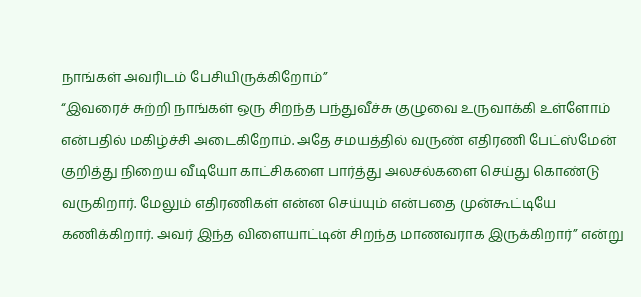நாங்கள் அவரிடம் பேசியிருக்கிறோம்”
“இவரைச் சுற்றி நாங்கள் ஒரு சிறந்த பந்துவீச்சு குழுவை உருவாக்கி உள்ளோம் என்பதில் மகிழ்ச்சி அடைகிறோம். அதே சமயத்தில் வருண் எதிரணி பேட்ஸ்மேன் குறித்து நிறைய வீடியோ காட்சிகளை பார்த்து அலசல்களை செய்து கொண்டு வருகிறார். மேலும் எதிரணிகள் என்ன செய்யும் என்பதை முன்கூட்டியே கணிக்கிறார். அவர் இந்த விளையாட்டின் சிறந்த மாணவராக இருக்கிறார்” என்று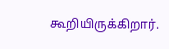கூறியிருக்கிறார்.